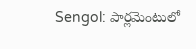Sengol: పార్లమెంటులో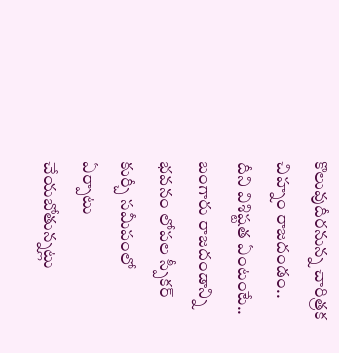కొలువుదీరనున్న చారిత్రక చిహ్నం రాజదండం.. దీని విశిష్టత ఏంటంటే..
బంగారు రాజదండాన్ని భవనం లోపల స్పీకర్ కుర్చీ సమీపంలో ఏర్పాటు చేయబోతున్నట్లు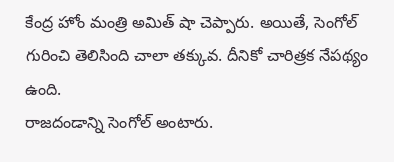కేంద్ర హోం మంత్రి అమిత్ షా చెప్పారు. అయితే, సెంగోల్ గురించి తెలిసింది చాలా తక్కువ. దీనికో చారిత్రక నేపథ్యం ఉంది.
రాజదండాన్ని సెంగోల్ అంటారు.